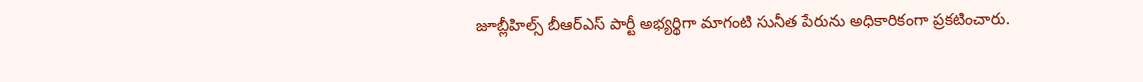జూబ్లీహిల్స్ బీఆర్ఎస్ పార్టీ అభ్యర్థిగా మాగంటి సునీత పేరును అధికారికంగా ప్రకటించారు.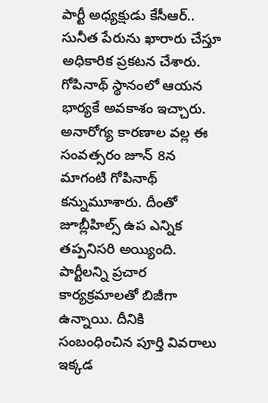పార్టీ అధ్యక్షుడు కేసీఆర్.. సునీత పేరును ఖారారు చేస్తూ అధికారిక ప్రకటన చేశారు. గోపినాథ్ స్థానంలో ఆయన భార్యకే అవకాశం ఇచ్చారు. అనారోగ్య కారణాల వల్ల ఈ సంవత్సరం జూన్ 8న మాగంటి గోపినాథ్ కన్నుమూశారు. దీంతో జూబ్లీహిల్స్ ఉప ఎన్నిక తప్పనిసరి అయ్యింది. పార్టీలన్ని ప్రచార కార్యక్రమాలతో బిజీగా ఉన్నాయి. దీనికి సంబంధించిన పూర్తి వివరాలు ఇక్కడ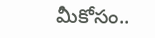మీకోసం..